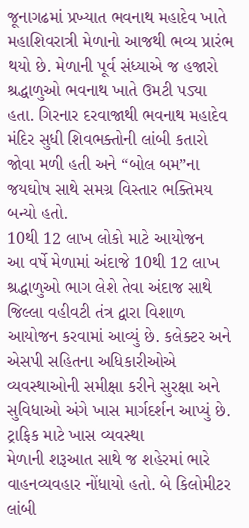જૂનાગઢમાં પ્રખ્યાત ભવનાથ મહાદેવ ખાતે મહાશિવરાત્રી મેળાનો આજથી ભવ્ય પ્રારંભ થયો છે. મેળાની પૂર્વ સંધ્યાએ જ હજારો શ્રદ્ધાળુઓ ભવનાથ ખાતે ઉમટી પડ્યા હતા. ગિરનાર દરવાજાથી ભવનાથ મહાદેવ મંદિર સુધી શિવભક્તોની લાંબી કતારો જોવા મળી હતી અને “બોલ બમ”ના જયઘોષ સાથે સમગ્ર વિસ્તાર ભક્તિમય બન્યો હતો.
10થી 12 લાખ લોકો માટે આયોજન
આ વર્ષે મેળામાં અંદાજે 10થી 12 લાખ શ્રદ્ધાળુઓ ભાગ લેશે તેવા અંદાજ સાથે જિલ્લા વહીવટી તંત્ર દ્વારા વિશાળ આયોજન કરવામાં આવ્યું છે. કલેક્ટર અને એસપી સહિતના અધિકારીઓએ વ્યવસ્થાઓની સમીક્ષા કરીને સુરક્ષા અને સુવિધાઓ અંગે ખાસ માર્ગદર્શન આપ્યું છે.
ટ્રાફિક માટે ખાસ વ્યવસ્થા
મેળાની શરૂઆત સાથે જ શહેરમાં ભારે વાહનવ્યવહાર નોંધાયો હતો. બે કિલોમીટર લાંબી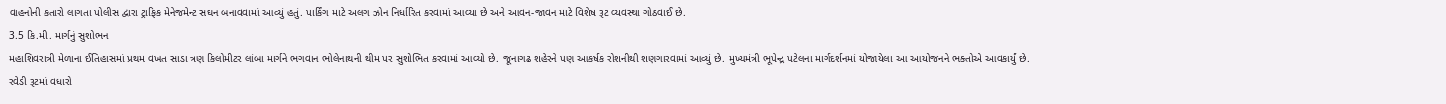વાહનોની કતારો લાગતા પોલીસ દ્વારા ટ્રાફિક મેનેજમેન્ટ સઘન બનાવવામાં આવ્યું હતું. પાર્કિંગ માટે અલગ ઝોન નિર્ધારિત કરવામાં આવ્યા છે અને આવન-જાવન માટે વિશેષ રૂટ વ્યવસ્થા ગોઠવાઈ છે.
3.5 કિ.મી. માર્ગનું સુશોભન
મહાશિવરાત્રી મેળાના ઈતિહાસમાં પ્રથમ વખત સાડા ત્રણ કિલોમીટર લાંબા માર્ગને ભગવાન ભોલેનાથની થીમ પર સુશોભિત કરવામાં આવ્યો છે. જૂનાગઢ શહેરને પણ આકર્ષક રોશનીથી શણગારવામાં આવ્યું છે. મુખ્યમંત્રી ભૂપેન્દ્ર પટેલના માર્ગદર્શનમાં યોજાયેલા આ આયોજનને ભક્તોએ આવકાર્યું છે.
રવેડી રૂટમાં વધારો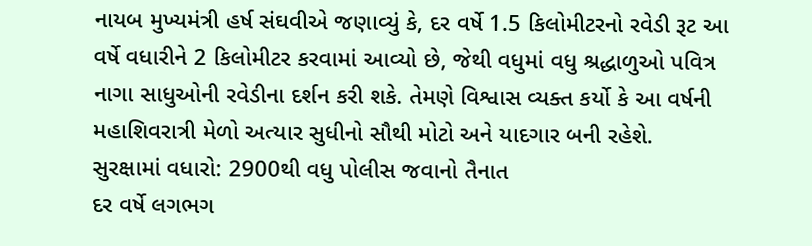નાયબ મુખ્યમંત્રી હર્ષ સંઘવીએ જણાવ્યું કે, દર વર્ષે 1.5 કિલોમીટરનો રવેડી રૂટ આ વર્ષે વધારીને 2 કિલોમીટર કરવામાં આવ્યો છે, જેથી વધુમાં વધુ શ્રદ્ધાળુઓ પવિત્ર નાગા સાધુઓની રવેડીના દર્શન કરી શકે. તેમણે વિશ્વાસ વ્યક્ત કર્યો કે આ વર્ષની મહાશિવરાત્રી મેળો અત્યાર સુધીનો સૌથી મોટો અને યાદગાર બની રહેશે.
સુરક્ષામાં વધારો: 2900થી વધુ પોલીસ જવાનો તૈનાત
દર વર્ષે લગભગ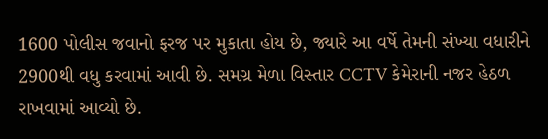1600 પોલીસ જવાનો ફરજ પર મુકાતા હોય છે, જ્યારે આ વર્ષે તેમની સંખ્યા વધારીને 2900થી વધુ કરવામાં આવી છે. સમગ્ર મેળા વિસ્તાર CCTV કેમેરાની નજર હેઠળ રાખવામાં આવ્યો છે.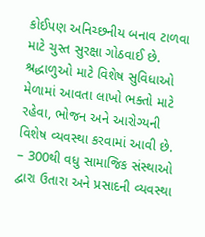કોઈપણ અનિચ્છનીય બનાવ ટાળવા માટે ચુસ્ત સુરક્ષા ગોઠવાઈ છે.
શ્રદ્ધાળુઓ માટે વિશેષ સુવિધાઓ
મેળામાં આવતા લાખો ભક્તો માટે રહેવા, ભોજન અને આરોગ્યની વિશેષ વ્યવસ્થા કરવામાં આવી છે.
– 300થી વધુ સામાજિક સંસ્થાઓ દ્વારા ઉતારા અને પ્રસાદની વ્યવસ્થા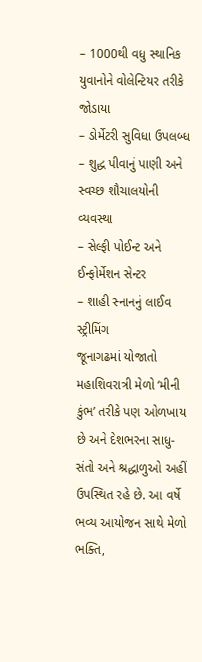– 1000થી વધુ સ્થાનિક યુવાનોને વોલેન્ટિયર તરીકે જોડાયા
– ડોર્મેટરી સુવિધા ઉપલબ્ધ
– શુદ્ધ પીવાનું પાણી અને સ્વચ્છ શૌચાલયોની વ્યવસ્થા
– સેલ્ફી પોઈન્ટ અને ઈન્ફોર્મેશન સેન્ટર
– શાહી સ્નાનનું લાઈવ સ્ટ્રીમિંગ
જૂનાગઢમાં યોજાતો મહાશિવરાત્રી મેળો ‘મીની કુંભ’ તરીકે પણ ઓળખાય છે અને દેશભરના સાધુ-સંતો અને શ્રદ્ધાળુઓ અહીં ઉપસ્થિત રહે છે. આ વર્ષે ભવ્ય આયોજન સાથે મેળો ભક્તિ,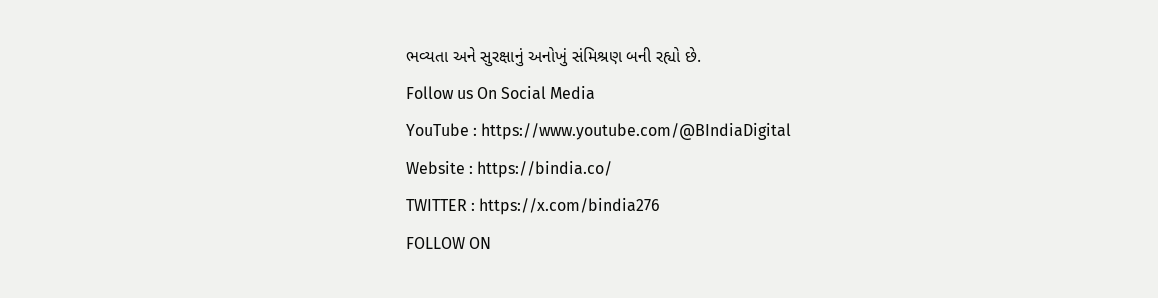ભવ્યતા અને સુરક્ષાનું અનોખું સંમિશ્રણ બની રહ્યો છે.
Follow us On Social Media
YouTube : https://www.youtube.com/@BIndiaDigital
Website : https://bindia.co/
TWITTER : https://x.com/bindia276
FOLLOW ON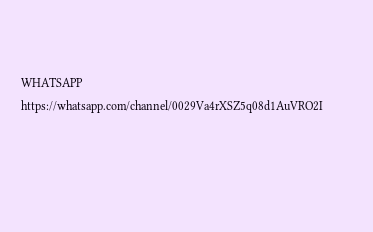WHATSAPP https://whatsapp.com/channel/0029Va4rXSZ5q08d1AuVRO2I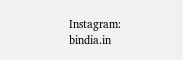Instagram: bindia.in